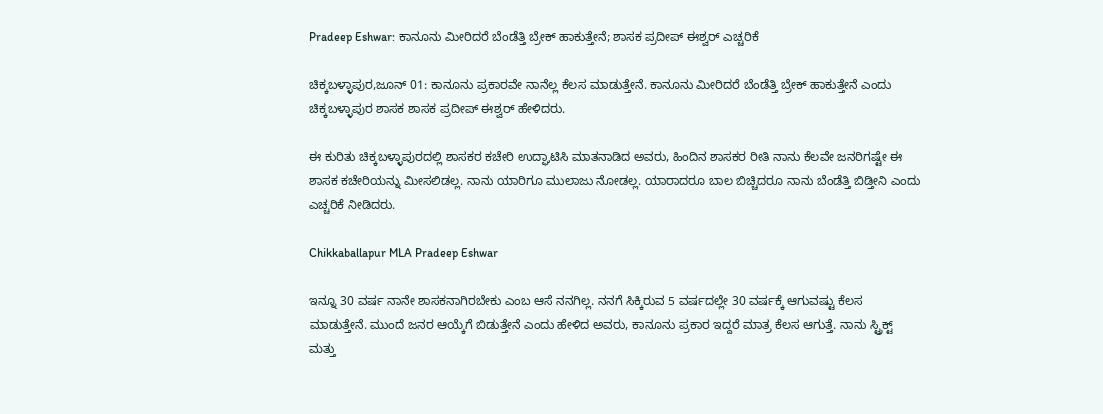Pradeep Eshwar: ಕಾನೂನು ಮೀರಿದರೆ ಬೆಂಡೆತ್ತಿ ಬ್ರೇಕ್‌ ಹಾಕುತ್ತೇನೆ; ಶಾಸಕ ಪ್ರದೀಪ್‌ ಈಶ್ವರ್‌ ಎಚ್ಚರಿಕೆ

ಚಿಕ್ಕಬಳ್ಳಾಪುರ,ಜೂನ್‌ 01: ಕಾನೂನು ಪ್ರಕಾರವೇ ನಾನೆಲ್ಲ ಕೆಲಸ ಮಾಡುತ್ತೇನೆ. ಕಾನೂನು ಮೀರಿದರೆ ಬೆಂಡೆತ್ತಿ ಬ್ರೇಕ್‌ ಹಾಕುತ್ತೇನೆ ಎಂದು ಚಿಕ್ಕಬಳ್ಳಾಪುರ ಶಾಸಕ ಶಾಸಕ ಪ್ರದೀಪ್‌ ಈಶ್ವರ್‌ ಹೇಳಿದರು.

ಈ ಕುರಿತು ಚಿಕ್ಕಬಳ್ಳಾಪುರದಲ್ಲಿ ಶಾಸಕರ ಕಚೇರಿ ಉದ್ಘಾಟಿಸಿ ಮಾತನಾಡಿದ ಅವರು, ಹಿಂದಿನ ಶಾಸಕರ ರೀತಿ ನಾನು ಕೆಲವೇ ಜನರಿಗಷ್ಟೇ ಈ ಶಾಸಕ ಕಚೇರಿಯನ್ನು ಮೀಸಲಿಡಲ್ಲ. ನಾನು ಯಾರಿಗೂ ಮುಲಾಜು ನೋಡಲ್ಲ. ಯಾರಾದರೂ ಬಾಲ ಬಿಚ್ಚಿದರೂ ನಾನು ಬೆಂಡೆತ್ತಿ ಬಿಡ್ತೀನಿ ಎಂದು ಎಚ್ಚರಿಕೆ ನೀಡಿದರು.

Chikkaballapur MLA Pradeep Eshwar

ಇನ್ನೂ 30 ವರ್ಷ ನಾನೇ ಶಾಸಕನಾಗಿರಬೇಕು ಎಂಬ ಆಸೆ ನನಗಿಲ್ಲ. ನನಗೆ ಸಿಕ್ಕಿರುವ 5 ವರ್ಷದಲ್ಲೇ 30 ವರ್ಷಕ್ಕೆ ಆಗುವಷ್ಟು ಕೆಲಸ ಮಾಡುತ್ತೇನೆ. ಮುಂದೆ ಜನರ ಆಯ್ಕೆಗೆ ಬಿಡುತ್ತೇನೆ ಎಂದು ಹೇಳಿದ ಅವರು, ಕಾನೂನು ಪ್ರಕಾರ ಇದ್ದರೆ ಮಾತ್ರ ಕೆಲಸ ಆಗುತ್ತೆ. ನಾನು ಸ್ಟ್ರಿಕ್ಟ್‌ ಮತ್ತು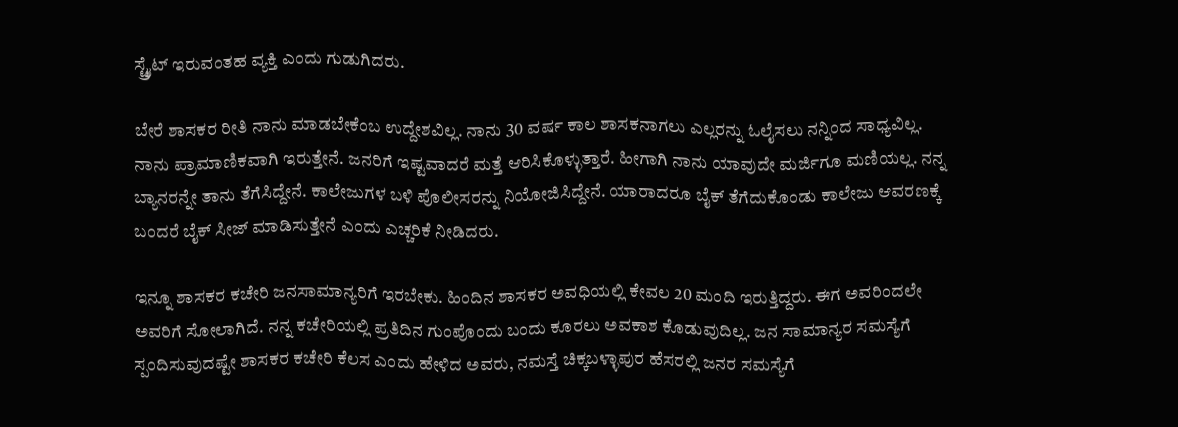ಸ್ಟ್ರೈಟ್‌ ಇರುವಂತಹ ವ್ಯಕ್ತಿ ಎಂದು ಗುಡುಗಿದರು.

ಬೇರೆ ಶಾಸಕರ ರೀತಿ ನಾನು ಮಾಡಬೇಕೆಂಬ ಉದ್ದೇಶವಿಲ್ಲ. ನಾನು 30 ವರ್ಷ ಕಾಲ ಶಾಸಕನಾಗಲು ಎಲ್ಲರನ್ನು ಓಲೈಸಲು ನನ್ನಿಂದ ಸಾಧ್ಯವಿಲ್ಲ. ನಾನು ಪ್ರಾಮಾಣಿಕವಾಗಿ ಇರುತ್ತೇನೆ. ಜನರಿಗೆ ಇಷ್ಟವಾದರೆ ಮತ್ತೆ ಆರಿಸಿಕೊಳ್ಳುತ್ತಾರೆ. ಹೀಗಾಗಿ ನಾನು ಯಾವುದೇ ಮರ್ಜಿಗೂ ಮಣಿಯಲ್ಲ. ನನ್ನ ಬ್ಯಾನರನ್ನೇ ತಾನು ತೆಗೆಸಿದ್ದೇನೆ. ಕಾಲೇಜುಗಳ ಬಳಿ ಪೊಲೀಸರನ್ನು ನಿಯೋಜಿಸಿದ್ದೇನೆ. ಯಾರಾದರೂ ಬೈಕ್‌ ತೆಗೆದುಕೊಂಡು ಕಾಲೇಜು ಆವರಣಕ್ಕೆ ಬಂದರೆ ಬೈಕ್‌ ಸೀಜ್‌ ಮಾಡಿಸುತ್ತೇನೆ ಎಂದು ಎಚ್ಚರಿಕೆ ನೀಡಿದರು.

ಇನ್ನೂ ಶಾಸಕರ ಕಚೇರಿ ಜನಸಾಮಾನ್ಯರಿಗೆ ಇರಬೇಕು. ಹಿಂದಿನ ಶಾಸಕರ ಅವಧಿಯಲ್ಲಿ ಕೇವಲ 20 ಮಂದಿ ಇರುತ್ತಿದ್ದರು. ಈಗ ಅವರಿಂದಲೇ ಅವರಿಗೆ ಸೋಲಾಗಿದೆ. ನನ್ನ ಕಚೇರಿಯಲ್ಲಿ ಪ್ರತಿದಿನ ಗುಂಪೊಂದು ಬಂದು ಕೂರಲು ಅವಕಾಶ ಕೊಡುವುದಿಲ್ಲ. ಜನ ಸಾಮಾನ್ಯರ ಸಮಸ್ಯೆಗೆ ಸ್ಪಂದಿಸುವುದಷ್ಟೇ ಶಾಸಕರ ಕಚೇರಿ ಕೆಲಸ ಎಂದು ಹೇಳಿದ ಅವರು, ನಮಸ್ತೆ ಚಿಕ್ಕಬಳ್ಳಾಪುರ ಹೆಸರಲ್ಲಿ ಜನರ ಸಮಸ್ಯೆಗೆ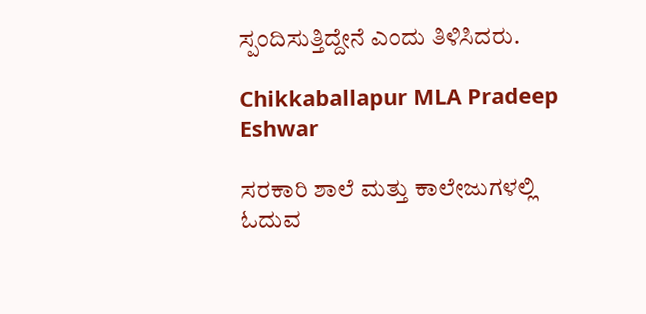ಸ್ಪಂದಿಸುತ್ತಿದ್ದೇನೆ ಎಂದು ತಿಳಿಸಿದರು.

Chikkaballapur MLA Pradeep Eshwar

ಸರಕಾರಿ ಶಾಲೆ ಮತ್ತು ಕಾಲೇಜುಗಳಲ್ಲಿ ಓದುವ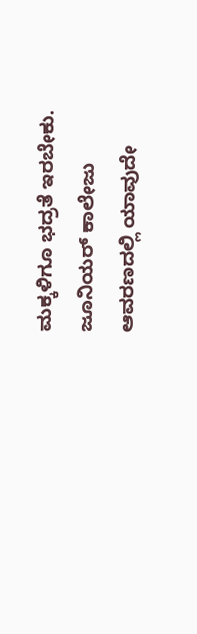ಮಕ್ಕಳಿಗೂ ಭದ್ರತೆ ಇರಬೇಕು. ಜೂನಿಯರ್‌ ಕಾಲೇಜು ಆವರಣದಲ್ಲಿ ಯಾವುದೇ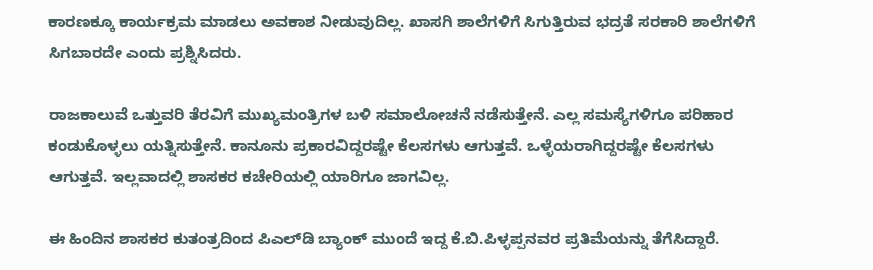ಕಾರಣಕ್ಕೂ ಕಾರ್ಯಕ್ರಮ ಮಾಡಲು ಅವಕಾಶ ನೀಡುವುದಿಲ್ಲ. ಖಾಸಗಿ ಶಾಲೆಗಳಿಗೆ ಸಿಗುತ್ತಿರುವ ಭದ್ರತೆ ಸರಕಾರಿ ಶಾಲೆಗಳಿಗೆ ಸಿಗಬಾರದೇ ಎಂದು ಪ್ರಶ್ನಿಸಿದರು.

ರಾಜಕಾಲುವೆ ಒತ್ತುವರಿ ತೆರವಿಗೆ ಮುಖ್ಯಮಂತ್ರಿಗಳ ಬಳಿ ಸಮಾಲೋಚನೆ ನಡೆಸುತ್ತೇನೆ. ಎಲ್ಲ ಸಮಸ್ಯೆಗಳಿಗೂ ಪರಿಹಾರ ಕಂಡುಕೊಳ್ಳಲು ಯತ್ನಿಸುತ್ತೇನೆ. ಕಾನೂನು ಪ್ರಕಾರವಿದ್ದರಷ್ಟೇ ಕೆಲಸಗಳು ಆಗುತ್ತವೆ. ಒಳ್ಳೆಯರಾಗಿದ್ದರಷ್ಟೇ ಕೆಲಸಗಳು ಆಗುತ್ತವೆ. ಇಲ್ಲವಾದಲ್ಲಿ ಶಾಸಕರ ಕಚೇರಿಯಲ್ಲಿ ಯಾರಿಗೂ ಜಾಗವಿಲ್ಲ.

ಈ ಹಿಂದಿನ ಶಾಸಕರ ಕುತಂತ್ರದಿಂದ ಪಿಎಲ್‌ಡಿ ಬ್ಯಾಂಕ್‌ ಮುಂದೆ ಇದ್ದ ಕೆ.ಬಿ.ಪಿಳ್ಳಪ್ಪನವರ ಪ್ರತಿಮೆಯನ್ನು ತೆಗೆಸಿದ್ದಾರೆ.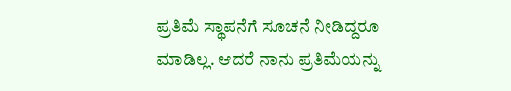ಪ್ರತಿಮೆ ಸ್ಥಾಪನೆಗೆ ಸೂಚನೆ ನೀಡಿದ್ದರೂ ಮಾಡಿಲ್ಲ. ಆದರೆ ನಾನು ಪ್ರತಿಮೆಯನ್ನು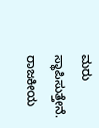ಮರು ಸ್ಥಾಪಿಸುತ್ತೇನೆ. ರಾಜಕೀಯ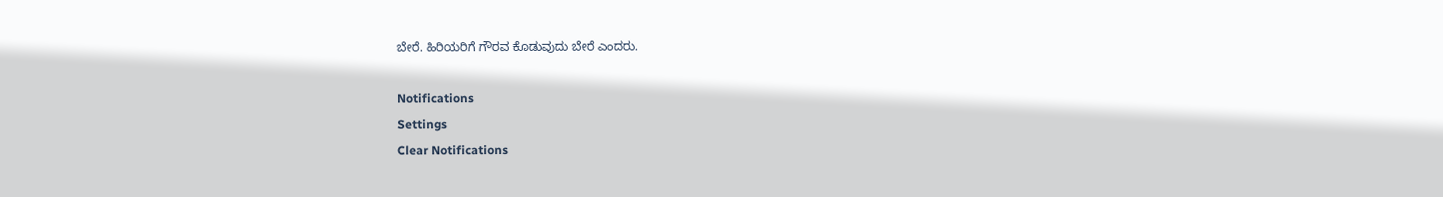ಬೇರೆ. ಹಿರಿಯರಿಗೆ ಗೌರವ ಕೊಡುವುದು ಬೇರೆ ಎಂದರು.

Notifications
Settings
Clear Notifications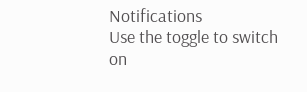Notifications
Use the toggle to switch on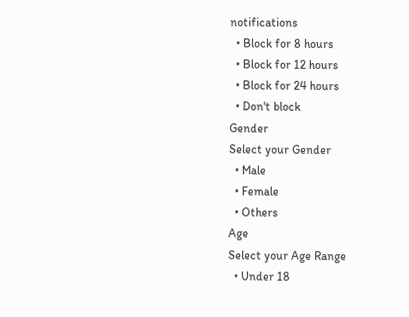notifications
  • Block for 8 hours
  • Block for 12 hours
  • Block for 24 hours
  • Don't block
Gender
Select your Gender
  • Male
  • Female
  • Others
Age
Select your Age Range
  • Under 18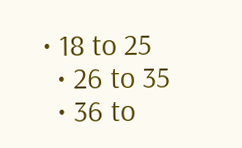• 18 to 25
  • 26 to 35
  • 36 to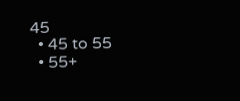45
  • 45 to 55
  • 55+